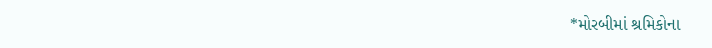*મોરબીમાં શ્રમિકોના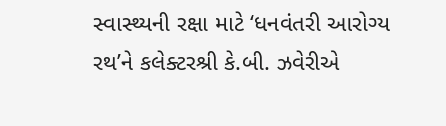સ્વાસ્થ્યની રક્ષા માટે ‘ધનવંતરી આરોગ્ય રથ’ને કલેક્ટરશ્રી કે.બી. ઝવેરીએ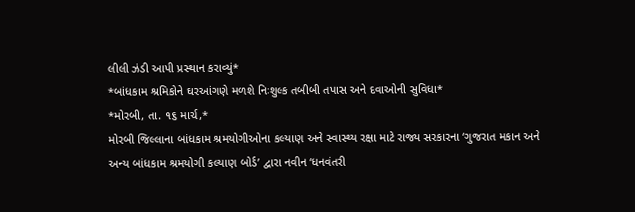લીલી ઝંડી આપી પ્રસ્થાન કરાવ્યું*
*બાંધકામ શ્રમિકોને ઘરઆંગણે મળશે નિઃશુલ્ક તબીબી તપાસ અને દવાઓની સુવિધા*
*મોરબી, તા. ૧૬ માર્ચ,*
મોરબી જિલ્લાના બાંધકામ શ્રમયોગીઓના કલ્યાણ અને સ્વાસ્થ્ય રક્ષા માટે રાજ્ય સરકારના ‘ગુજરાત મકાન અને અન્ય બાંધકામ શ્રમયોગી કલ્યાણ બોર્ડ’ દ્વારા નવીન ‘ધનવંતરી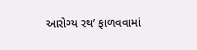આરોગ્ય રથ’ ફાળવવામાં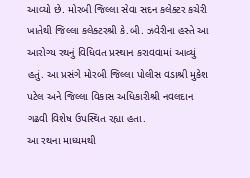આવ્યો છે. મોરબી જિલ્લા સેવા સદન કલેક્ટર કચેરી ખાતેથી જિલ્લા કલેક્ટરશ્રી કે.બી. ઝવેરીના હસ્તે આ આરોગ્ય રથનું વિધિવત પ્રસ્થાન કરાવવામાં આવ્યું હતું. આ પ્રસંગે મોરબી જિલ્લા પોલીસ વડાશ્રી મુકેશ પટેલ અને જિલ્લા વિકાસ અધિકારીશ્રી નવલદાન ગઢવી વિશેષ ઉપસ્થિત રહ્યા હતા.
આ રથના માધ્યમથી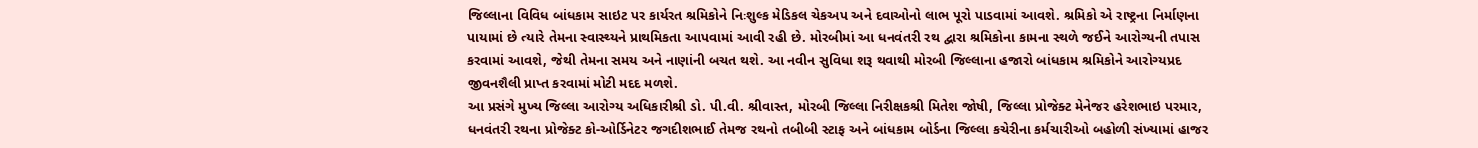જિલ્લાના વિવિધ બાંધકામ સાઇટ પર કાર્યરત શ્રમિકોને નિઃશુલ્ક મેડિકલ ચેકઅપ અને દવાઓનો લાભ પૂરો પાડવામાં આવશે. શ્રમિકો એ રાષ્ટ્રના નિર્માણના પાયામાં છે ત્યારે તેમના સ્વાસ્થ્યને પ્રાથમિકતા આપવામાં આવી રહી છે. મોરબીમાં આ ધનવંતરી રથ દ્વારા શ્રમિકોના કામના સ્થળે જઈને આરોગ્યની તપાસ કરવામાં આવશે, જેથી તેમના સમય અને નાણાંની બચત થશે. આ નવીન સુવિધા શરૂ થવાથી મોરબી જિલ્લાના હજારો બાંધકામ શ્રમિકોને આરોગ્યપ્રદ જીવનશૈલી પ્રાપ્ત કરવામાં મોટી મદદ મળશે.
આ પ્રસંગે મુખ્ય જિલ્લા આરોગ્ય અધિકારીશ્રી ડો. પી.વી. શ્રીવાસ્ત, મોરબી જિલ્લા નિરીક્ષકશ્રી મિતેશ જોષી, જિલ્લા પ્રોજેક્ટ મેનેજર હરેશભાઇ પરમાર, ધનવંતરી રથના પ્રોજેક્ટ કો-ઓર્ડિનેટર જગદીશભાઈ તેમજ રથનો તબીબી સ્ટાફ અને બાંધકામ બોર્ડના જિલ્લા કચેરીના કર્મચારીઓ બહોળી સંખ્યામાં હાજર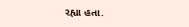રહ્યા હતા.